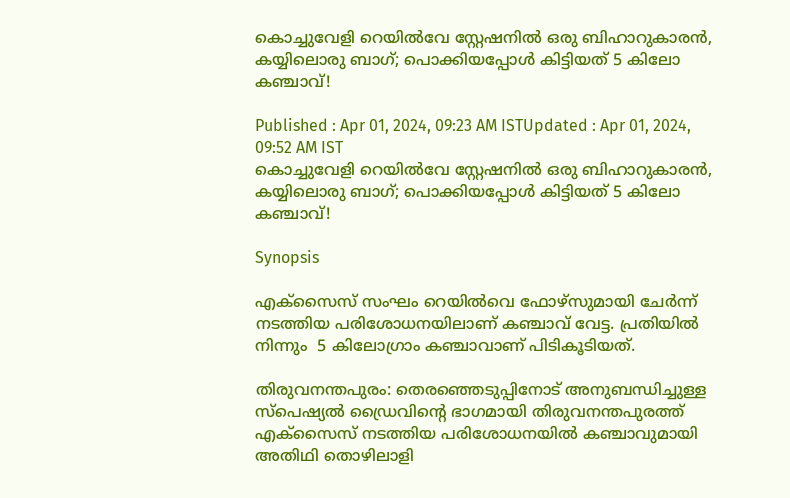കൊച്ചുവേളി റെയിൽവേ സ്റ്റേഷനിൽ ഒരു ബിഹാറുകാരൻ, കയ്യിലൊരു ബാഗ്; പൊക്കിയപ്പോൾ കിട്ടിയത് 5 കിലോ കഞ്ചാവ്!

Published : Apr 01, 2024, 09:23 AM ISTUpdated : Apr 01, 2024, 09:52 AM IST
കൊച്ചുവേളി റെയിൽവേ സ്റ്റേഷനിൽ ഒരു ബിഹാറുകാരൻ, കയ്യിലൊരു ബാഗ്; പൊക്കിയപ്പോൾ കിട്ടിയത് 5 കിലോ കഞ്ചാവ്!

Synopsis

എക്സൈസ് സംഘം റെയിൽവെ ഫോഴ്‌സുമായി ചേർന്ന് നടത്തിയ പരിശോധനയിലാണ് കഞ്ചാവ് വേട്ട. പ്രതിയിൽ നിന്നും  5 കിലോഗ്രാം കഞ്ചാവാണ് പിടികൂടിയത്.

തിരുവനന്തപുരം: തെരഞ്ഞെടുപ്പിനോട് അനുബന്ധിച്ചുള്ള സ്പെഷ്യൽ ഡ്രൈവിന്റെ ഭാഗമായി തിരുവനന്തപുരത്ത് എക്സൈസ് നടത്തിയ പരിശോധനയിൽ കഞ്ചാവുമായി അതിഥി തൊഴിലാളി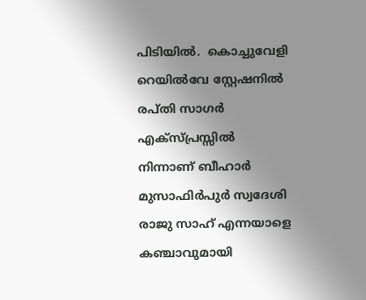പിടിയിൽ.  കൊച്ചുവേളി റെയിൽവേ സ്റ്റേഷനിൽ രപ്തി സാഗർ എക്സ്പ്രസ്സിൽ നിന്നാണ് ബീഹാർ മുസാഫിർപുർ സ്വദേശി രാജു സാഹ് എന്നയാളെ കഞ്ചാവുമായി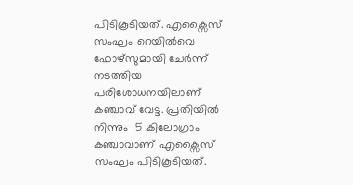പിടികൂടിയത്. എക്സൈസ് സംഘം റെയിൽവെ ഫോഴ്‌സുമായി ചേർന്ന് നടത്തിയ പരിശോധനയിലാണ് കഞ്ചാവ് വേട്ട. പ്രതിയിൽ നിന്നും  5 കിലോഗ്രാം കഞ്ചാവാണ് എക്സൈസ് സംഘം പിടികൂടിയത്.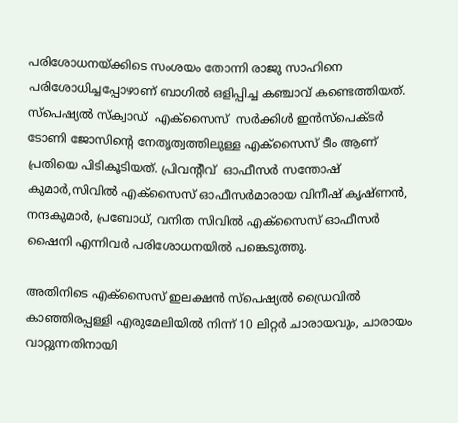പരിശോധനയ്ക്കിടെ സംശയം തോന്നി രാജു സാഹിനെ പരിശോധിച്ചപ്പോഴാണ് ബാഗിൽ ഒളിപ്പിച്ച കഞ്ചാവ് കണ്ടെത്തിയത്. സ്പെഷ്യൽ സ്‌ക്വാഡ്  എക്സൈസ്  സർക്കിൾ ഇൻസ്‌പെക്ടർ ടോണി ജോസിന്റെ നേതൃത്വത്തിലുള്ള എക്സൈസ് ടീം ആണ് പ്രതിയെ പിടികൂടിയത്. പ്രിവന്റീവ്  ഓഫീസർ സന്തോഷ് കുമാർ,സിവിൽ എക്സൈസ് ഓഫീസർമാരായ വിനീഷ് കൃഷ്ണൻ, നന്ദകുമാർ, പ്രബോധ്, വനിത സിവിൽ എക്സൈസ് ഓഫീസർ ഷൈനി എന്നിവർ പരിശോധനയിൽ പങ്കെടുത്തു.

അതിനിടെ എക്സൈസ് ഇലക്ഷൻ സ്‌പെഷ്യൽ ഡ്രൈവിൽ കാഞ്ഞിരപ്പള്ളി എരുമേലിയിൽ നിന്ന് 10 ലിറ്റർ ചാരായവും, ചാരായം വാറ്റുന്നതിനായി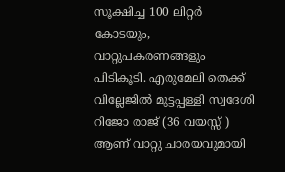സൂക്ഷിച്ച 100 ലിറ്റർ കോടയും, വാറ്റുപകരണങ്ങളും പിടികൂടി. എരുമേലി തെക്ക് വില്ലേജിൽ മുട്ടപ്പള്ളി സ്വദേശി റിജോ രാജ് (36 വയസ്സ് ) ആണ് വാറ്റു ചാരയവുമായി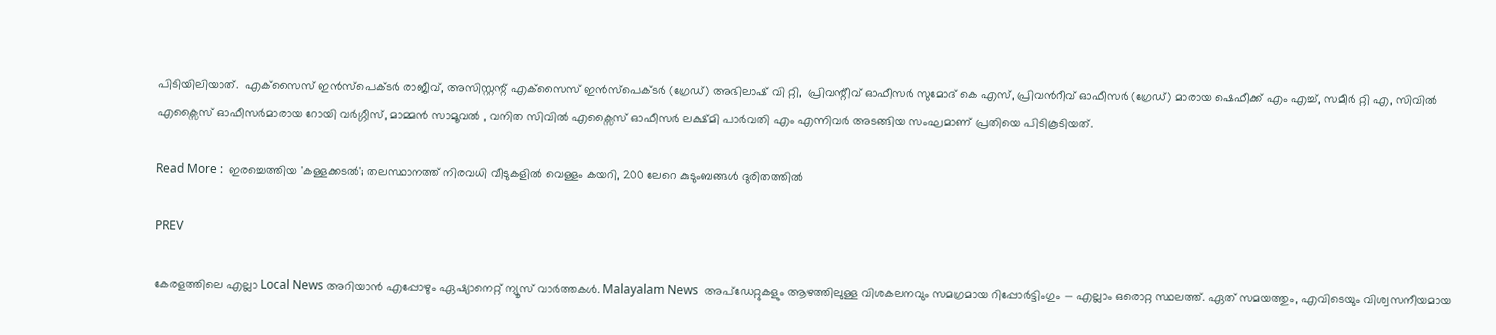പിടിയിലിയാത്.  എക്‌സൈസ് ഇൻസ്‌പെക്ടർ രാജീവ്‌, അസിസ്റ്റന്റ് എക്‌സൈസ് ഇൻസ്‌പെക്ടർ (ഗ്രേഡ്) അഭിലാഷ് വി റ്റി,  പ്രിവന്റീവ് ഓഫീസർ സുമോദ് കെ എസ്, പ്രിവന്‍റീവ് ഓഫീസർ (ഗ്രേഡ്) മാരായ ഷെഫീക്ക് എം എച്ച്, സമീർ റ്റി എ, സിവിൽ എക്സൈസ് ഓഫീസർമാരായ റോയി വർഗ്ഗീസ്, മാമ്മൻ സാമൂവൽ , വനിത സിവിൽ എക്സൈസ് ഓഫീസർ ലക്ഷ്മി പാർവതി എം എന്നിവർ അടങ്ങിയ സംഘമാണ് പ്രതിയെ പിടികൂടിയത്.

Read More :  ഇരച്ചെത്തിയ 'കള്ളക്കടൽ'; തലസ്ഥാനത്ത് നിരവധി വീടുകളിൽ വെള്ളം കയറി, 200 ലേറെ കുടുംബങ്ങൾ ദുരിതത്തിൽ

PREV

കേരളത്തിലെ എല്ലാ Local News അറിയാൻ എപ്പോഴും ഏഷ്യാനെറ്റ് ന്യൂസ് വാർത്തകൾ. Malayalam News  അപ്‌ഡേറ്റുകളും ആഴത്തിലുള്ള വിശകലനവും സമഗ്രമായ റിപ്പോർട്ടിംഗും — എല്ലാം ഒരൊറ്റ സ്ഥലത്ത്. ഏത് സമയത്തും, എവിടെയും വിശ്വസനീയമായ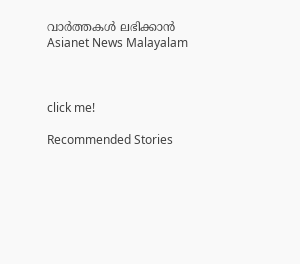വാർത്തകൾ ലഭിക്കാൻ Asianet News Malayalam



click me!

Recommended Stories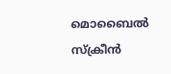മൊബൈൽ സ്ക്രീൻ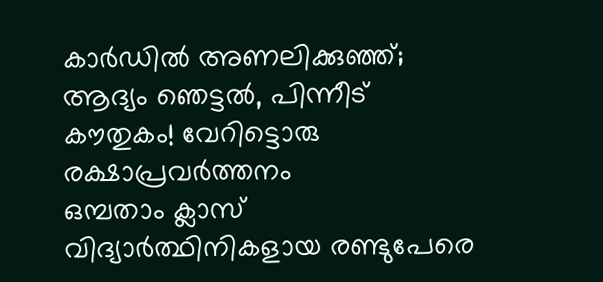കാർഡിൽ അണലിക്കുഞ്ഞ്; ആദ്യം ഞെട്ടല്‍, പിന്നീട് കൗതുകം! വേറിട്ടൊരു രക്ഷാപ്രവർത്തനം
ഒമ്പതാം ക്ലാസ് വിദ്യാർത്ഥിനികളായ രണ്ടുപേരെ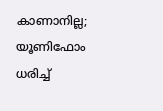കാണാനില്ല; യൂണിഫോം ധരിച്ച്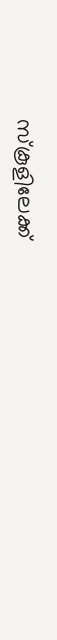സ്കൂളിലേക്ക്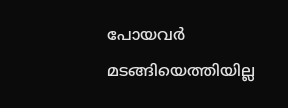പോയവർ മടങ്ങിയെത്തിയില്ല